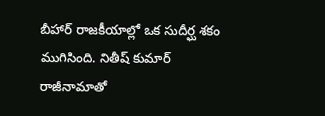బీహార్ రాజకీయాల్లో ఒక సుదీర్ఘ శకం ముగిసింది. నితీష్ కుమార్ రాజీనామాతో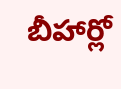బీహార్లో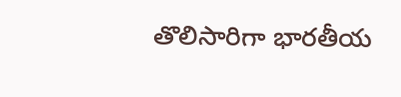తొలిసారిగా భారతీయ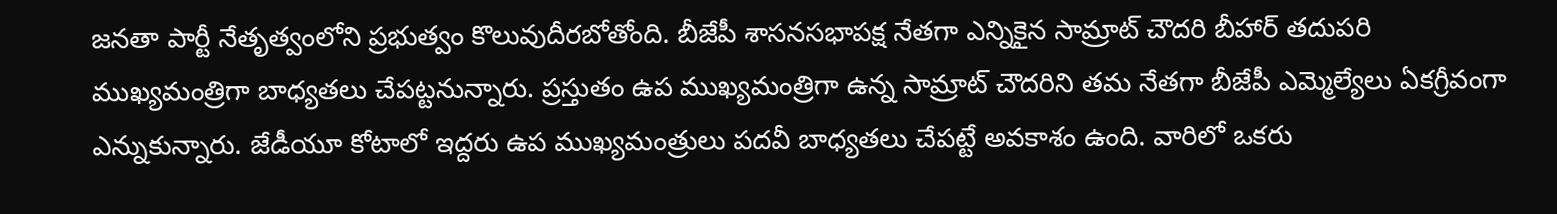జనతా పార్టీ నేతృత్వంలోని ప్రభుత్వం కొలువుదీరబోతోంది. బీజేపీ శాసనసభాపక్ష నేతగా ఎన్నికైన సామ్రాట్ చౌదరి బీహార్ తదుపరి ముఖ్యమంత్రిగా బాధ్యతలు చేపట్టనున్నారు. ప్రస్తుతం ఉప ముఖ్యమంత్రిగా ఉన్న సామ్రాట్ చౌదరిని తమ నేతగా బీజేపీ ఎమ్మెల్యేలు ఏకగ్రీవంగా ఎన్నుకున్నారు. జేడీయూ కోటాలో ఇద్దరు ఉప ముఖ్యమంత్రులు పదవీ బాధ్యతలు చేపట్టే అవకాశం ఉంది. వారిలో ఒకరు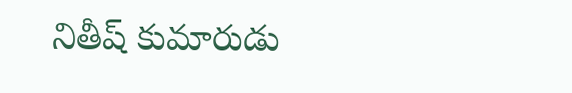నితీష్ కుమారుడు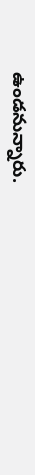ఉండనున్నారు.